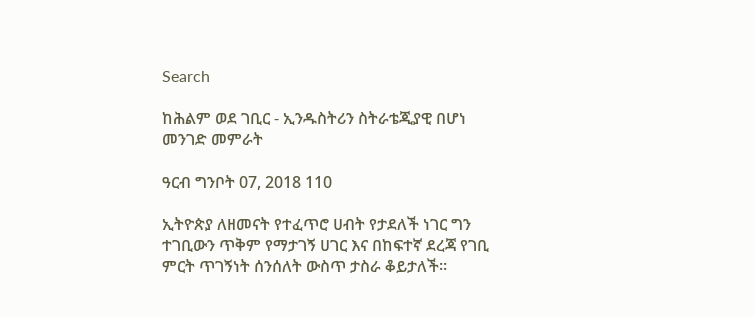Search

ከሕልም ወደ ገቢር - ኢንዱስትሪን ስትራቴጂያዊ በሆነ መንገድ መምራት

ዓርብ ግንቦት 07, 2018 110

ኢትዮጵያ ለዘመናት የተፈጥሮ ሀብት የታደለች ነገር ግን ተገቢውን ጥቅም የማታገኝ ሀገር እና በከፍተኛ ደረጃ የገቢ ምርት ጥገኝነት ሰንሰለት ውስጥ ታስራ ቆይታለች።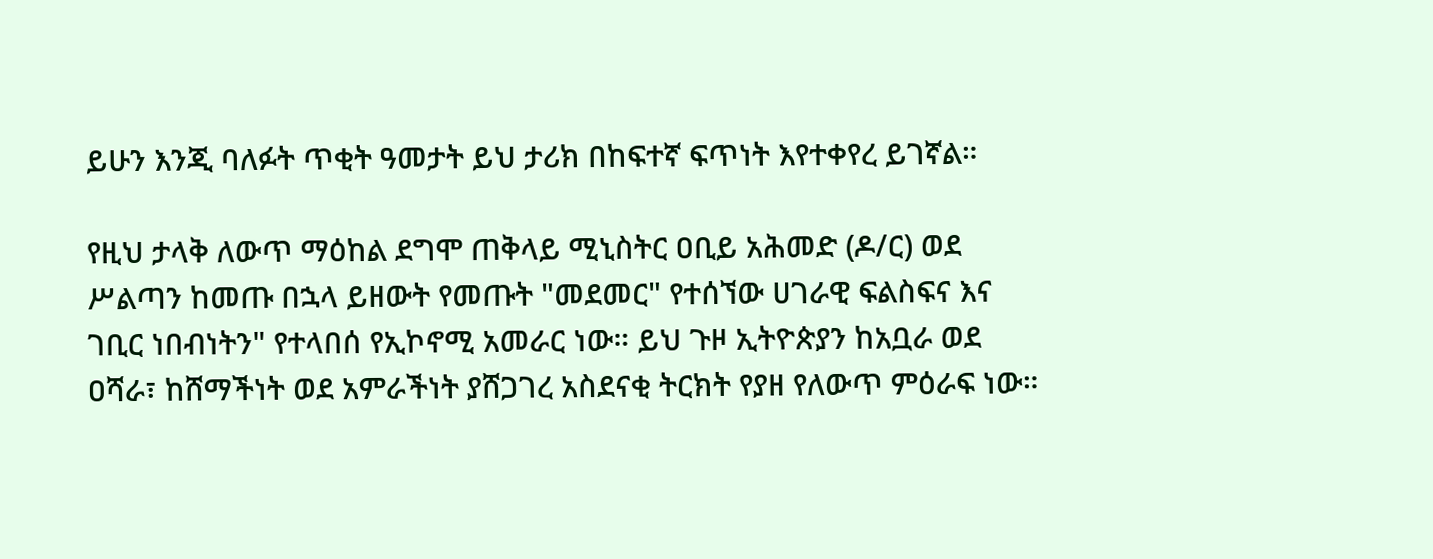ይሁን እንጂ ባለፉት ጥቂት ዓመታት ይህ ታሪክ በከፍተኛ ፍጥነት እየተቀየረ ይገኛል።

የዚህ ታላቅ ለውጥ ማዕከል ደግሞ ጠቅላይ ሚኒስትር ዐቢይ አሕመድ (ዶ/ር) ወደ ሥልጣን ከመጡ በኋላ ይዘውት የመጡት "መደመር" የተሰኘው ሀገራዊ ፍልስፍና እና ገቢር ነበብነትን" የተላበሰ የኢኮኖሚ አመራር ነው። ይህ ጉዞ ኢትዮጵያን ከአቧራ ወደ ዐሻራ፣ ከሸማችነት ወደ አምራችነት ያሸጋገረ አስደናቂ ትርክት የያዘ የለውጥ ምዕራፍ ነው።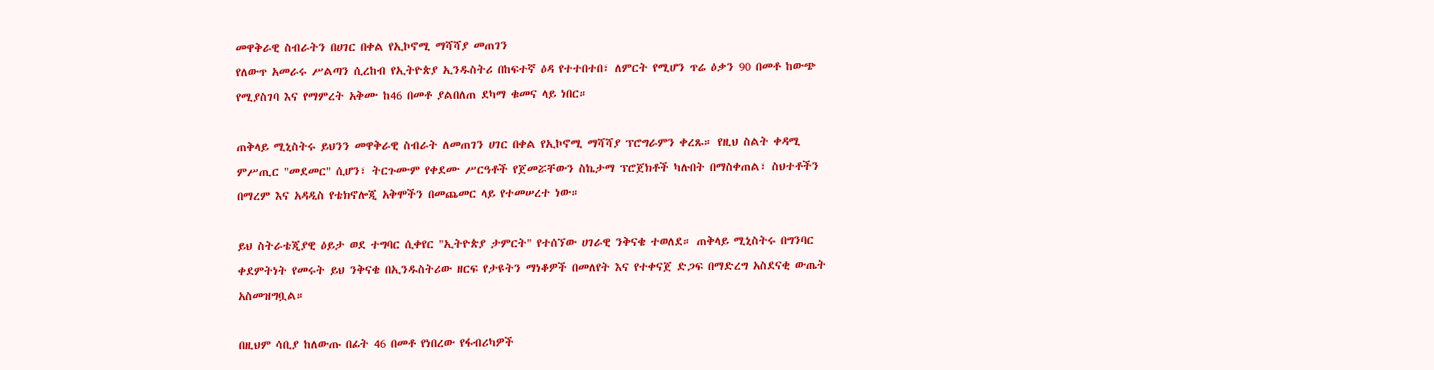መዋቅራዊ ስብራትን በሀገር በቀል የኢኮኖሚ ማሻሻያ መጠገን
የለውጥ አመራሩ ሥልጣን ሲረከብ የኢትዮጵያ ኢንዱስትሪ በከፍተኛ ዕዳ የተተበተበ፣ ለምርት የሚሆን ጥሬ ዕቃን 90 በመቶ ከውጭ የሚያስገባ እና የማምረት አቅሙ ከ46 በመቶ ያልበለጠ ደካማ ቁመና ላይ ነበር።

ጠቅላይ ሚኒስትሩ ይህንን መዋቅራዊ ስብራት ለመጠገን ሀገር በቀል የኢኮኖሚ ማሻሻያ ፕሮግራምን ቀረጹ። የዚህ ስልት ቀዳሚ ምሥጢር "መደመር" ሲሆን፣ ትርጉሙም የቀደሙ ሥርዓቶች የጀመሯቸውን ስኬታማ ፕሮጀክቶች ካሉበት በማስቀጠል፣ ስህተቶችን በማረም እና አዳዲስ የቴክኖሎጂ አቅሞችን በመጨመር ላይ የተመሠረተ ነው።

ይህ ስትራቴጂያዊ ዕይታ ወደ ተግባር ሲቀየር "ኢትዮጵያ ታምርት" የተሰኘው ሀገራዊ ንቅናቄ ተወለደ። ጠቅላይ ሚኒስትሩ በግንባር ቀደምትነት የመሩት ይህ ንቅናቄ በኢንዱስትሪው ዘርፍ የታዩትን ማነቆዎች በመለየት እና የተቀናጀ ድጋፍ በማድረግ አስደናቂ ውጤት አስመዝግቧል።

በዚህም ሳቢያ ከለውጡ በፊት 46 በመቶ የነበረው የፋብሪካዎች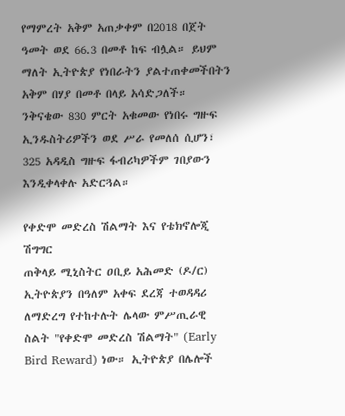የማምረት አቅም አጠቃቀም በ2018 በጀት ዓመት ወደ 66.3 በመቶ ከፍ ብሏል። ይህም ማለት ኢትዮጵያ የነበራትን ያልተጠቀመችበትን አቅም በሃያ በመቶ በላይ አሳድጋለች። ንቅናቄው 830 ምርት አቁመው የነበሩ ግዙፍ ኢንዱስትሪዎችን ወደ ሥራ የመለሰ ሲሆን፣ 325 አዳዲስ ግዙፍ ፋብሪካዎችም ገበያውን እንዲቀላቀሉ አድርጓል።

የቀድሞ መድረስ ሽልማት እና የቴክኖሎጂ ሽግግር
ጠቅላይ ሚኒስትር ዐቢይ አሕመድ (ዶ/ር) ኢትዮጵያን በዓለም አቀፍ ደረጃ ተወዳዳሪ ለማድረግ የተከተሉት ሌላው ምሥጢራዊ ስልት "የቀድሞ መድረስ ሽልማት" (Early Bird Reward) ነው። ኢትዮጵያ በሌሎች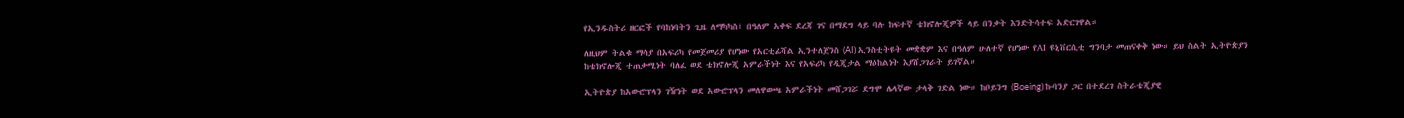የኢንዱስትሪ ዘርፎች የባከነባትን ጊዜ ለማካካስ፣ በዓለም አቀፍ ደረጃ ገና በማደግ ላይ ባሉ ከፍተኛ ቴክኖሎጂዎች ላይ በንቃት እንድትሳተፍ አድርገዋል።

ለዚህም ትልቁ ማሳያ በአፍሪካ የመጀመሪያ የሆነው የአርቲፊሻል ኢንተለጀንስ (AI) ኢንስቲትዩት መቋቋም እና በዓለም ሁለተኛ የሆነው የAI ዩኒቨርሲቲ ግንባታ መጠናቀቅ ነው። ይህ ስልት ኢትዮጵያን ከቴክኖሎጂ ተጠቃሚነት ባለፈ ወደ ቴክኖሎጂ አምራችነት እና የአፍሪካ የዲጂታል ማዕከልነት እያሸጋገራት ይገኛል።

ኢትዮጵያ ከአውሮፕላን ገዥነት ወደ አውሮፕላን መለዋወጫ አምራችነት መሸጋገሯ ደግሞ ሌላኛው ታላቅ ገድል ነው። ከቦይንግ (Boeing) ኩባንያ ጋር በተደረገ ስትራቴጂያዊ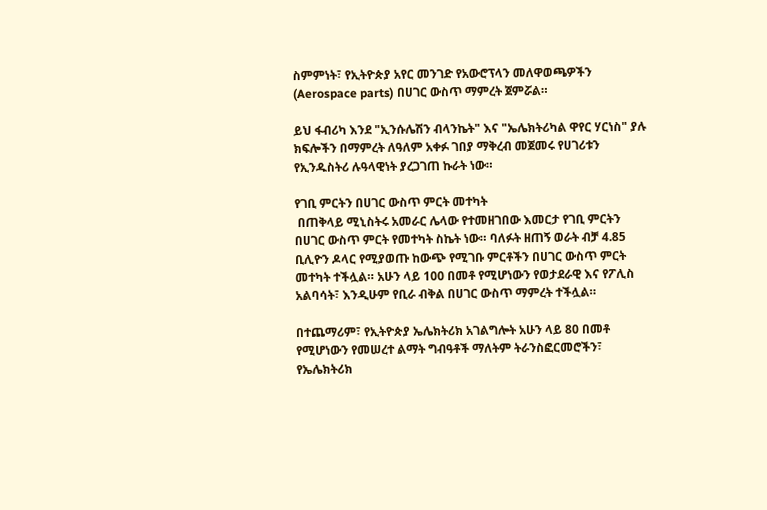ስምምነት፣ የኢትዮጵያ አየር መንገድ የአውሮፕላን መለዋወጫዎችን (Aerospace parts) በሀገር ውስጥ ማምረት ጀምሯል።

ይህ ፋብሪካ እንደ "ኢንሱሌሽን ብላንኬት" እና "ኤሌክትሪካል ዋየር ሃርነስ" ያሉ ክፍሎችን በማምረት ለዓለም አቀፉ ገበያ ማቅረብ መጀመሩ የሀገሪቱን የኢንዱስትሪ ሉዓላዊነት ያረጋገጠ ኩራት ነው።

የገቢ ምርትን በሀገር ውስጥ ምርት መተካት
 በጠቅላይ ሚኒስትሩ አመራር ሌላው የተመዘገበው እመርታ የገቢ ምርትን በሀገር ውስጥ ምርት የመተካት ስኬት ነው። ባለፉት ዘጠኝ ወራት ብቻ 4.85 ቢሊዮን ዶላር የሚያወጡ ከውጭ የሚገቡ ምርቶችን በሀገር ውስጥ ምርት መተካት ተችሏል። አሁን ላይ 100 በመቶ የሚሆነውን የወታደራዊ እና የፖሊስ አልባሳት፣ እንዲሁም የቢራ ብቅል በሀገር ውስጥ ማምረት ተችሏል።

በተጨማሪም፣ የኢትዮጵያ ኤሌክትሪክ አገልግሎት አሁን ላይ 80 በመቶ የሚሆነውን የመሠረተ ልማት ግብዓቶች ማለትም ትራንስፎርመሮችን፣ የኤሌክትሪክ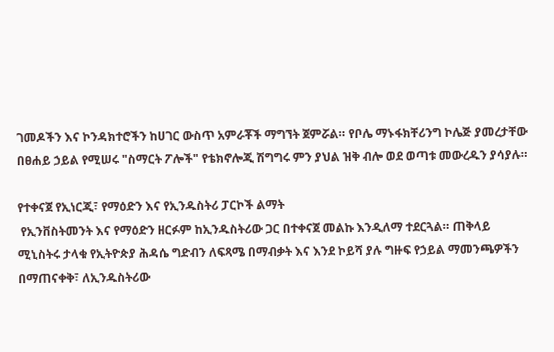ገመዶችን እና ኮንዳክተሮችን ከሀገር ውስጥ አምራቾች ማግኘት ጀምሯል። የቦሌ ማኑፋክቸሪንግ ኮሌጅ ያመረታቸው በፀሐይ ኃይል የሚሠሩ "ስማርት ፖሎች" የቴክኖሎጂ ሽግግሩ ምን ያህል ዝቅ ብሎ ወደ ወጣቱ መውረዱን ያሳያሉ።

የተቀናጀ የኢነርጂ፣ የማዕድን እና የኢንዱስትሪ ፓርኮች ልማት
 የኢንቨስትመንት እና የማዕድን ዘርፉም ከኢንዱስትሪው ጋር በተቀናጀ መልኩ እንዲለማ ተደርጓል። ጠቅላይ ሚኒስትሩ ታላቁ የኢትዮጵያ ሕዳሴ ግድብን ለፍጻሜ በማብቃት እና እንደ ኮይሻ ያሉ ግዙፍ የኃይል ማመንጫዎችን በማጠናቀቅ፣ ለኢንዱስትሪው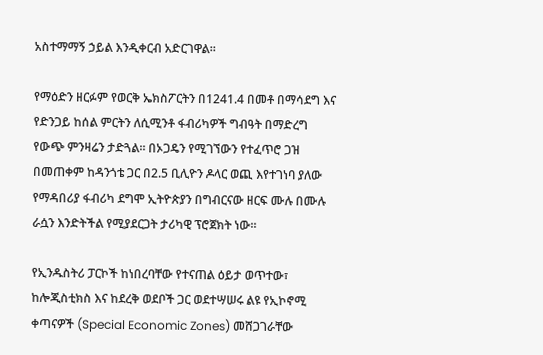አስተማማኝ ኃይል እንዲቀርብ አድርገዋል።

የማዕድን ዘርፉም የወርቅ ኤክስፖርትን በ1241.4 በመቶ በማሳደግ እና የድንጋይ ከሰል ምርትን ለሲሚንቶ ፋብሪካዎች ግብዓት በማድረግ የውጭ ምንዛሬን ታድጓል። በኦጋዴን የሚገኘውን የተፈጥሮ ጋዝ በመጠቀም ከዳንጎቴ ጋር በ2.5 ቢሊዮን ዶላር ወጪ እየተገነባ ያለው የማዳበሪያ ፋብሪካ ደግሞ ኢትዮጵያን በግብርናው ዘርፍ ሙሉ በሙሉ ራሷን እንድትችል የሚያደርጋት ታሪካዊ ፕሮጀክት ነው።

የኢንዱስትሪ ፓርኮች ከነበረባቸው የተናጠል ዕይታ ወጥተው፣ ከሎጂስቲክስ እና ከደረቅ ወደቦች ጋር ወደተሣሠሩ ልዩ የኢኮኖሚ ቀጣናዎች (Special Economic Zones) መሸጋገራቸው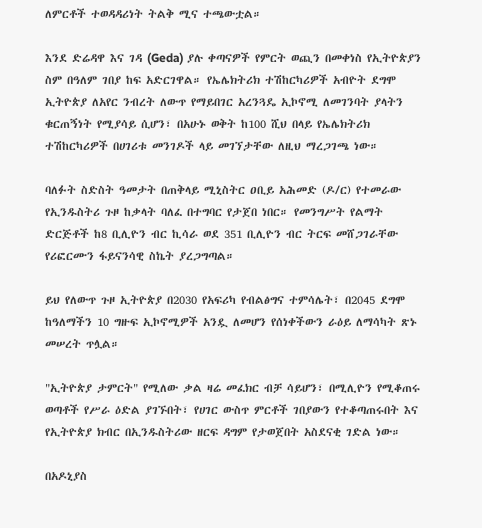ለምርቶች ተወዳዳሪነት ትልቅ ሚና ተጫውቷል።

እንደ ድሬዳዋ እና ገዳ (Geda) ያሉ ቀጣናዎች የምርት ወጪን በመቀነስ የኢትዮጵያን ስም በዓለም ገበያ ከፍ አድርገዋል። የኤሌክትሪክ ተሽከርካሪዎች አብዮት ደግሞ ኢትዮጵያ ለአየር ንብረት ለውጥ የማይበገር አረንጓዴ ኢኮኖሚ ለመገንባት ያላትን ቁርጠኝነት የሚያሳይ ሲሆን፣ በአሁኑ ወቅት ከ100 ሺህ በላይ የኤሌክትሪክ ተሽከርካሪዎች በሀገሪቱ መንገዶች ላይ መገኘታቸው ለዚህ ማረጋገጫ ነው።

ባለፉት ስድስት ዓመታት በጠቅላይ ሚኒስትር ዐቢይ አሕመድ (ዶ/ር) የተመራው የኢንዱስትሪ ጉዞ ከቃላት ባለፈ በተግባር የታጀበ ነበር። የመንግሥት የልማት ድርጅቶች ከ8 ቢሊዮን ብር ኪሳራ ወደ 351 ቢሊዮን ብር ትርፍ መሸጋገራቸው የሪፎርሙን ፋይናንሳዊ ስኬት ያረጋግጣል።

ይህ የለውጥ ጉዞ ኢትዮጵያ በ2030 የአፍሪካ የብልፅግና ተምሳሌት፣ በ2045 ደግሞ ከዓለማችን 10 ግዙፍ ኢኮኖሚዎች አንዷ ለመሆን የሰነቀችውን ራዕይ ለማሳካት ጽኑ መሠረት ጥሏል።

"ኢትዮጵያ ታምርት" የሚለው ቃል ዛሬ መፈክር ብቻ ሳይሆን፣ በሚሊዮን የሚቆጠሩ ወጣቶች የሥራ ዕድል ያገኙበት፣ የሀገር ውስጥ ምርቶች ገበያውን የተቆጣጠሩበት እና የኢትዮጵያ ክብር በኢንዱስትሪው ዘርፍ ዳግም የታወጀበት አስደናቂ ገድል ነው።

በአዶኒያስ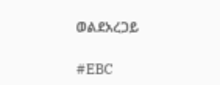ወልደአረጋይ

#EBC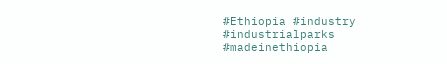#Ethiopia #industry #industrialparks #madeinethiopia